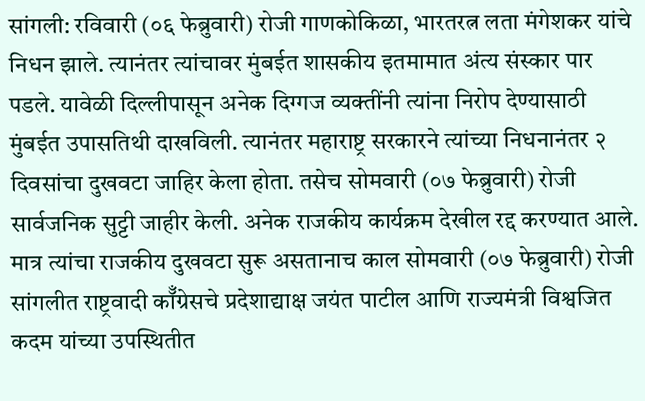सांगली: रविवारी (०६ फेब्रुवारी) रोजी गाणकोकिळा, भारतरत्न लता मंगेशकर यांचे निधन झाले. त्यानंतर त्यांचावर मुंबईत शासकीय इतमामात अंत्य संस्कार पार पडले. यावेळी दिल्लीपासून अनेक दिग्गज व्यक्तींनी त्यांना निरोप देण्यासाठी मुंबईत उपासतिथी दाखविली. त्यानंतर महाराष्ट्र सरकारने त्यांच्या निधनानंतर २ दिवसांचा दुखवटा जाहिर केला होता. तसेच सोमवारी (०७ फेब्रुवारी) रोजी सार्वजनिक सुट्टी जाहीर केली. अनेक राजकीय कार्यक्रम देखील रद्द करण्यात आले.
मात्र त्यांचा राजकीय दुखवटा सुरू असतानाच काल सोमवारी (०७ फेब्रुवारी) रोजी सांगलीत राष्ट्रवादी कॉँग्रेसचे प्रदेशाद्याक्ष जयंत पाटील आणि राज्यमंत्री विश्वजित कदम यांच्या उपस्थितीत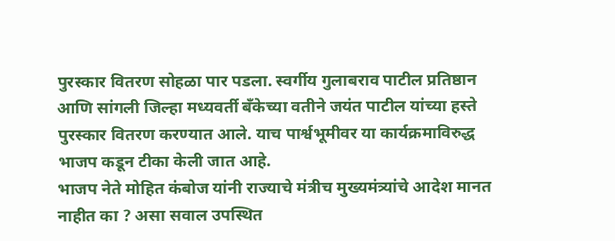पुरस्कार वितरण सोहळा पार पडला. स्वर्गीय गुलाबराव पाटील प्रतिष्ठान आणि सांगली जिल्हा मध्यवर्ती बँकेच्या वतीने जयंत पाटील यांच्या हस्ते पुरस्कार वितरण करण्यात आले. याच पार्श्वभूमीवर या कार्यक्रमाविरुद्ध भाजप कडून टीका केली जात आहे.
भाजप नेते मोहित कंबोज यांनी राज्याचे मंत्रीच मुख्यमंत्र्यांचे आदेश मानत नाहीत का ? असा सवाल उपस्थित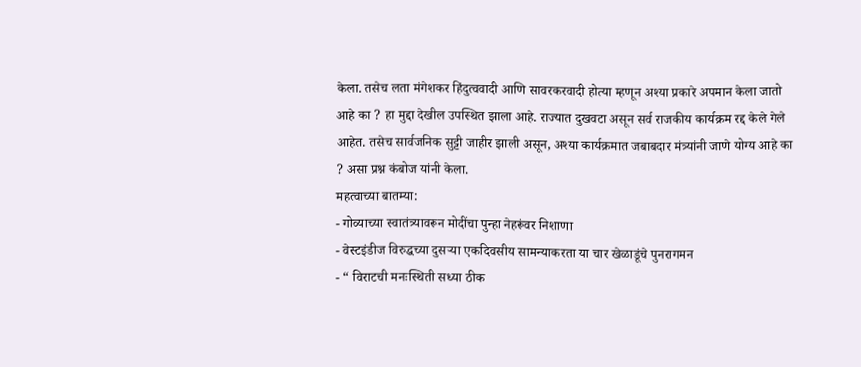केला. तसेच लता मंगेशकर हिंदुत्ववादी आणि सावरकरवादी होत्या म्हणून अश्या प्रकारे अपमान केला जातो आहे का ? हा मुद्दा देखील उपस्थित झाला आहे. राज्यात दुखवटा असून सर्व राजकीय कार्यक्रम रद्द केले गेले आहेत. तसेच सार्वजनिक सुट्टी जाहीर झाली असून, अश्या कार्यक्रमात जबाबदार मंत्र्यांनी जाणे योग्य आहे का ? असा प्रश्न कंबोज यांनी केला.
महत्वाच्या बातम्या:
- गोव्याच्या स्वातंत्र्यावरून मोदींचा पुन्हा नेहरूंवर निशाणा
- वेस्टइंडीज विरुद्धच्या दुसऱ्या एकदिवसीय सामन्याकरता या चार खेळाडूंचे पुनरागमन
- “ विराटची मनःस्थिती सध्या ठीक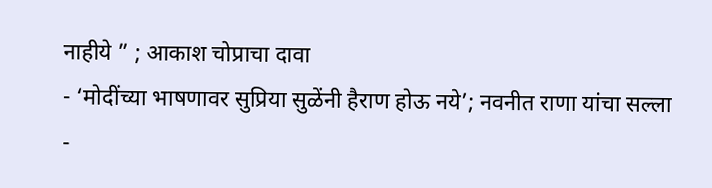नाहीये ” ; आकाश चोप्राचा दावा
- ‘मोदींच्या भाषणावर सुप्रिया सुळेंनी हैराण होऊ नये’; नवनीत राणा यांचा सल्ला
-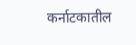कर्नाटकातील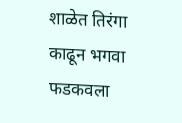शाळेत तिरंगा काढून भगवा फडकवला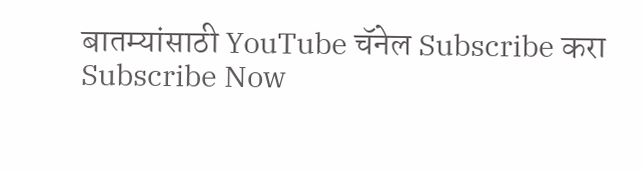बातम्यांसाठी YouTube चॅनेल Subscribe करा
Subscribe Now